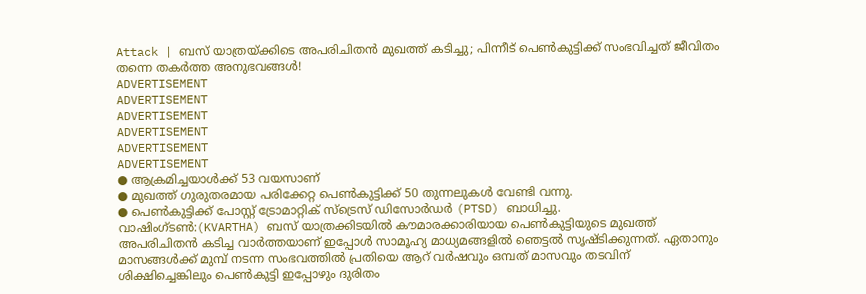Attack | ബസ് യാത്രയ്ക്കിടെ അപരിചിതൻ മുഖത്ത് കടിച്ചു; പിന്നീട് പെൺകുട്ടിക്ക് സംഭവിച്ചത് ജീവിതം തന്നെ തകർത്ത അനുഭവങ്ങൾ!
ADVERTISEMENT
ADVERTISEMENT
ADVERTISEMENT
ADVERTISEMENT
ADVERTISEMENT
ADVERTISEMENT
● ആക്രമിച്ചയാൾക്ക് 53 വയസാണ്
● മുഖത്ത് ഗുരുതരമായ പരിക്കേറ്റ പെൺകുട്ടിക്ക് 50 തുന്നലുകൾ വേണ്ടി വന്നു.
● പെൺകുട്ടിക്ക് പോസ്റ്റ് ട്രോമാറ്റിക് സ്ട്രെസ് ഡിസോർഡർ (PTSD) ബാധിച്ചു.
വാഷിംഗ്ടൺ:(KVARTHA) ബസ് യാത്രക്കിടയിൽ കൗമാരക്കാരിയായ പെൺകുട്ടിയുടെ മുഖത്ത് അപരിചിതൻ കടിച്ച വാർത്തയാണ് ഇപ്പോൾ സാമൂഹ്യ മാധ്യമങ്ങളിൽ ഞെട്ടൽ സൃഷ്ടിക്കുന്നത്. ഏതാനും മാസങ്ങൾക്ക് മുമ്പ് നടന്ന സംഭവത്തിൽ പ്രതിയെ ആറ് വർഷവും ഒമ്പത് മാസവും തടവിന് ശിക്ഷിച്ചെങ്കിലും പെൺകുട്ടി ഇപ്പോഴും ദുരിതം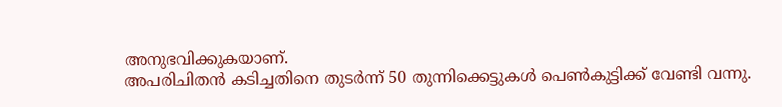അനുഭവിക്കുകയാണ്.
അപരിചിതൻ കടിച്ചതിനെ തുടർന്ന് 50 തുന്നിക്കെട്ടുകൾ പെൺകുട്ടിക്ക് വേണ്ടി വന്നു.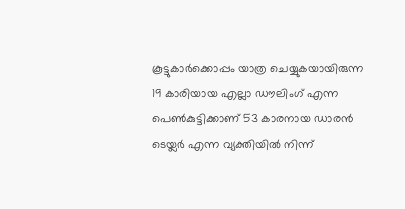കൂട്ടുകാർക്കൊപ്പം യാത്ര ചെയ്യുകയായിരുന്ന 19 കാരിയായ എല്ലാ ഡൗലിംഗ് എന്ന പെൺകുട്ടിക്കാണ് 53 കാരനായ ഡാരൻ ടെയ്ലർ എന്ന വ്യക്തിയിൽ നിന്ന്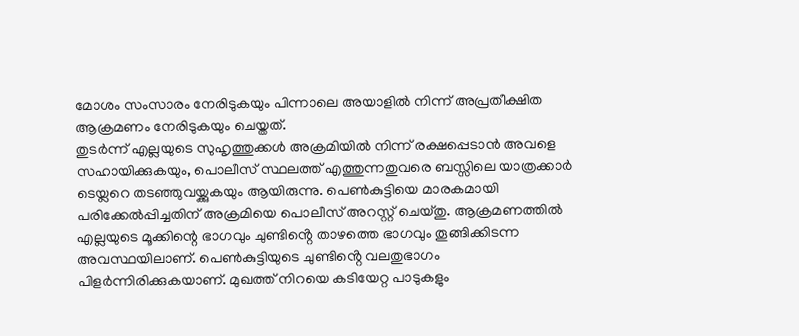മോശം സംസാരം നേരിടുകയും പിന്നാലെ അയാളിൽ നിന്ന് അപ്രതീക്ഷിത ആക്രമണം നേരിടുകയും ചെയ്തത്.
തുടർന്ന് എല്ലയുടെ സുഹൃത്തുക്കൾ അക്രമിയിൽ നിന്ന് രക്ഷപ്പെടാൻ അവളെ സഹായിക്കുകയും, പൊലീസ് സ്ഥലത്ത് എത്തുന്നതുവരെ ബസ്സിലെ യാത്രക്കാർ ടെയ്ലറെ തടഞ്ഞുവയ്ക്കുകയും ആയിരുന്നു. പെൺകുട്ടിയെ മാരകമായി പരിക്കേൽപ്പിച്ചതിന് അക്രമിയെ പൊലീസ് അറസ്റ്റ് ചെയ്തു. ആക്രമണത്തിൽ എല്ലയുടെ മൂക്കിന്റെ ഭാഗവും ചുണ്ടിൻ്റെ താഴത്തെ ഭാഗവും തൂങ്ങിക്കിടന്ന അവസ്ഥയിലാണ്. പെൺകുട്ടിയുടെ ചുണ്ടിൻ്റെ വലതുഭാഗം പിളർന്നിരിക്കുകയാണ്. മുഖത്ത് നിറയെ കടിയേറ്റ പാടുകളും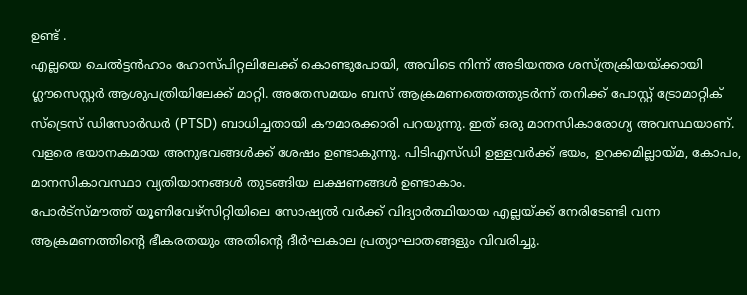ഉണ്ട് .
എല്ലയെ ചെൽട്ടൻഹാം ഹോസ്പിറ്റലിലേക്ക് കൊണ്ടുപോയി, അവിടെ നിന്ന് അടിയന്തര ശസ്ത്രക്രിയയ്ക്കായി ഗ്ലൗസെസ്റ്റർ ആശുപത്രിയിലേക്ക് മാറ്റി. അതേസമയം ബസ് ആക്രമണത്തെത്തുടർന്ന് തനിക്ക് പോസ്റ്റ് ട്രോമാറ്റിക് സ്ട്രെസ് ഡിസോർഡർ (PTSD) ബാധിച്ചതായി കൗമാരക്കാരി പറയുന്നു. ഇത് ഒരു മാനസികാരോഗ്യ അവസ്ഥയാണ്. വളരെ ഭയാനകമായ അനുഭവങ്ങൾക്ക് ശേഷം ഉണ്ടാകുന്നു. പിടിഎസ്ഡി ഉള്ളവർക്ക് ഭയം, ഉറക്കമില്ലായ്മ, കോപം, മാനസികാവസ്ഥാ വ്യതിയാനങ്ങൾ തുടങ്ങിയ ലക്ഷണങ്ങൾ ഉണ്ടാകാം.
പോർട്സ്മൗത്ത് യൂണിവേഴ്സിറ്റിയിലെ സോഷ്യൽ വർക്ക് വിദ്യാർത്ഥിയായ എല്ലയ്ക്ക് നേരിടേണ്ടി വന്ന ആക്രമണത്തിന്റെ ഭീകരതയും അതിന്റെ ദീർഘകാല പ്രത്യാഘാതങ്ങളും വിവരിച്ചു.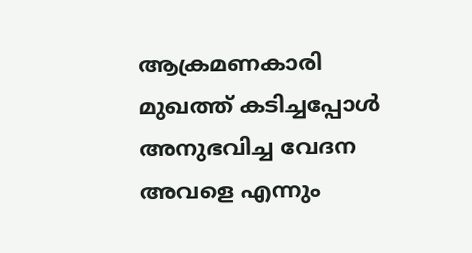ആക്രമണകാരി മുഖത്ത് കടിച്ചപ്പോൾ അനുഭവിച്ച വേദന അവളെ എന്നും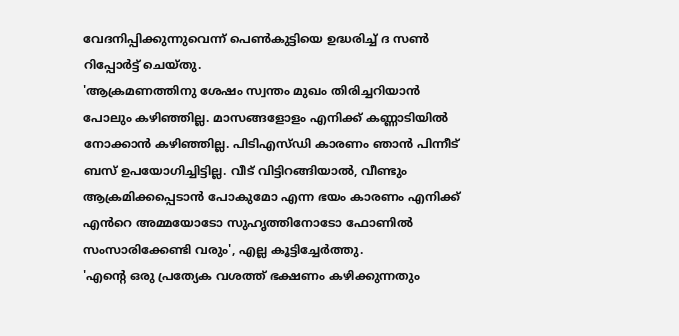വേദനിപ്പിക്കുന്നുവെന്ന് പെൺകുട്ടിയെ ഉദ്ധരിച്ച് ദ സൺ റിപ്പോർട്ട് ചെയ്തു.
'ആക്രമണത്തിനു ശേഷം സ്വന്തം മുഖം തിരിച്ചറിയാൻ പോലും കഴിഞ്ഞില്ല. മാസങ്ങളോളം എനിക്ക് കണ്ണാടിയിൽ നോക്കാൻ കഴിഞ്ഞില്ല. പിടിഎസ്ഡി കാരണം ഞാൻ പിന്നീട് ബസ് ഉപയോഗിച്ചിട്ടില്ല. വീട് വിട്ടിറങ്ങിയാൽ, വീണ്ടും ആക്രമിക്കപ്പെടാൻ പോകുമോ എന്ന ഭയം കാരണം എനിക്ക് എൻറെ അമ്മയോടോ സുഹൃത്തിനോടോ ഫോണിൽ സംസാരിക്കേണ്ടി വരും', എല്ല കൂട്ടിച്ചേർത്തു.
'എന്റെ ഒരു പ്രത്യേക വശത്ത് ഭക്ഷണം കഴിക്കുന്നതും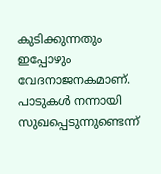കുടിക്കുന്നതും ഇപ്പോഴും വേദനാജനകമാണ്. പാടുകൾ നന്നായി സുഖപ്പെടുന്നുണ്ടെന്ന്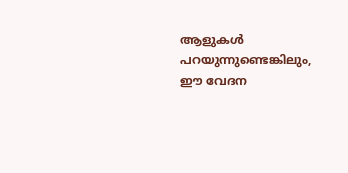ആളുകൾ പറയുന്നുണ്ടെങ്കിലും, ഈ വേദന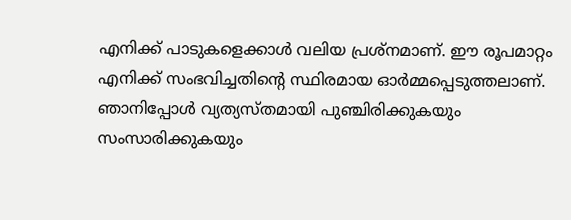എനിക്ക് പാടുകളെക്കാൾ വലിയ പ്രശ്നമാണ്. ഈ രൂപമാറ്റം എനിക്ക് സംഭവിച്ചതിൻ്റെ സ്ഥിരമായ ഓർമ്മപ്പെടുത്തലാണ്. ഞാനിപ്പോൾ വ്യത്യസ്തമായി പുഞ്ചിരിക്കുകയും സംസാരിക്കുകയും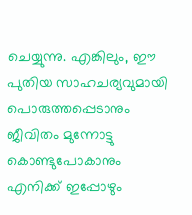ചെയ്യുന്നു. എങ്കിലും, ഈ പുതിയ സാഹചര്യവുമായി പൊരുത്തപ്പെടാനും ജീവിതം മുന്നോട്ടു കൊണ്ടുപോകാനും എനിക്ക് ഇപ്പോഴും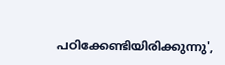പഠിക്കേണ്ടിയിരിക്കുന്നു',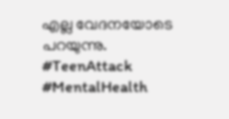എല്ല വേദനയോടെ പറയുന്നു.
#TeenAttack #MentalHealth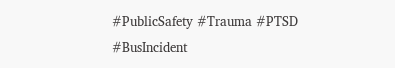#PublicSafety #Trauma #PTSD #BusIncident